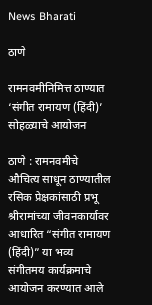News Bharati

ठाणे

रामनवमीनिमित्त ठाण्यात ‘संगीत रामायण (हिंदी)’ सोहळ्याचे आयोजन

ठाणे : रामनवमीचे औचित्य साधून ठाण्यातील रसिक प्रेक्षकांसाठी प्रभू श्रीरामांच्या जीवनकार्यावर आधारित “संगीत रामायण (हिंदी)” या भव्य संगीतमय कार्यक्रमाचे आयोजन करण्यात आले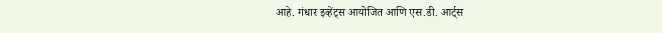आहे. गंधार इव्हेंट्स आयोजित आणि एस.डी. आर्ट्स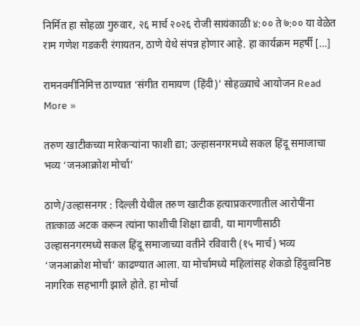निर्मित हा सोहळा गुरुवार, २६ मार्च २०२६ रोजी सायंकाळी ४:०० ते ७:०० या वेळेत राम गणेश गडकरी रंगायतन, ठाणे येथे संपन्न होणार आहे. हा कार्यक्रम महर्षी […]

रामनवमीनिमित्त ठाण्यात ‘संगीत रामायण (हिंदी)’ सोहळ्याचे आयोजन Read More »

तरुण खाटीकच्या मारेकऱ्यांना फाशी द्या; उल्हासनगरमध्ये सकल हिंदू समाजाचा भव्य ‘जनआक्रोश मोर्चा’

ठाणे/उल्हासनगर : दिल्ली येथील तरुण खाटीक हत्याप्रकरणातील आरोपींना तात्काळ अटक करून त्यांना फाशीची शिक्षा द्यावी, या मागणीसाठी उल्हासनगरमध्ये सकल हिंदू समाजाच्या वतीने रविवारी (१५ मार्च) भव्य ‘जनआक्रोश मोर्चा’ काढण्यात आला. या मोर्चामध्ये महिलांसह शेकडो हिंदुत्वनिष्ठ नागरिक सहभागी झाले होते. हा मोर्चा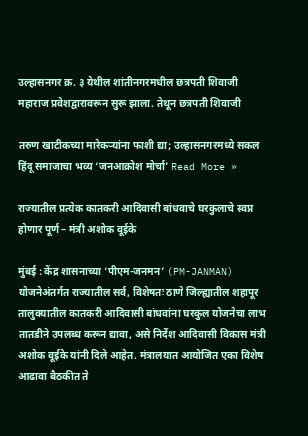उल्हासनगर क्र. ३ येथील शांतीनगरमधील छत्रपती शिवाजी महाराज प्रवेशद्वारावरून सुरू झाला. तेथून छत्रपती शिवाजी

तरुण खाटीकच्या मारेकऱ्यांना फाशी द्या; उल्हासनगरमध्ये सकल हिंदू समाजाचा भव्य ‘जनआक्रोश मोर्चा’ Read More »

राज्यातील प्रत्येक कातकरी आदिवासी बांधवाचे घरकुलाचे स्वप्न होणार पूर्ण – मंत्री अशोक वूईके

मुंबई : केंद्र शासनाच्या ‘पीएम-जनमन’ (PM-JANMAN) योजनेअंतर्गत राज्यातील सर्व, विशेषतः ठाणे जिल्ह्यातील शहापूर तालुक्यातील कातकरी आदिवासी बांधवांना घरकुल योजनेचा लाभ तातडीने उपलब्ध करून द्यावा, असे निर्देश आदिवासी विकास मंत्री अशोक वूईके यांनी दिले आहेत. मंत्रालयात आयोजित एका विशेष आढावा बैठकीत ते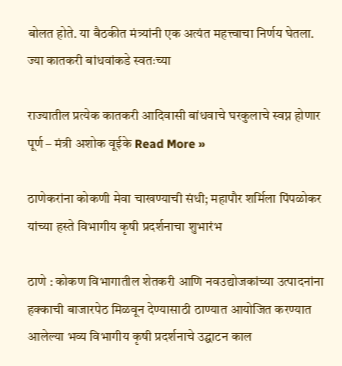बोलत होते. या बैठकीत मंत्र्यांनी एक अत्यंत महत्त्वाचा निर्णय घेतला. ज्या कातकरी बांधवांकडे स्वतःच्या

राज्यातील प्रत्येक कातकरी आदिवासी बांधवाचे घरकुलाचे स्वप्न होणार पूर्ण – मंत्री अशोक वूईके Read More »

ठाणेकरांना कोकणी मेवा चाखण्याची संधी; महापौर शर्मिला पिंपळोकर यांच्या हस्ते विभागीय कृषी प्रदर्शनाचा शुभारंभ

ठाणे : कोकण विभागातील शेतकरी आणि नवउद्योजकांच्या उत्पादनांना हक्काची बाजारपेठ मिळवून देण्यासाठी ठाण्यात आयोजित करण्यात आलेल्या भव्य विभागीय कृषी प्रदर्शनाचे उद्घाटन काल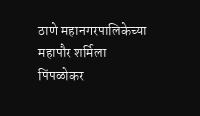ठाणे महानगरपालिकेच्या महापौर शर्मिला पिंपळोकर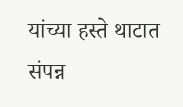यांच्या हस्ते थाटात संपन्न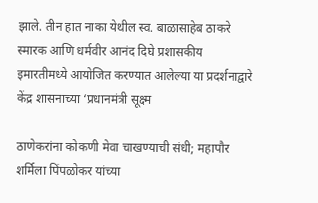झाले. तीन हात नाका येथील स्व. बाळासाहेब ठाकरे स्मारक आणि धर्मवीर आनंद दिघे प्रशासकीय इमारतीमध्ये आयोजित करण्यात आलेल्या या प्रदर्शनाद्वारे केंद्र शासनाच्या ‘प्रधानमंत्री सूक्ष्म

ठाणेकरांना कोकणी मेवा चाखण्याची संधी; महापौर शर्मिला पिंपळोकर यांच्या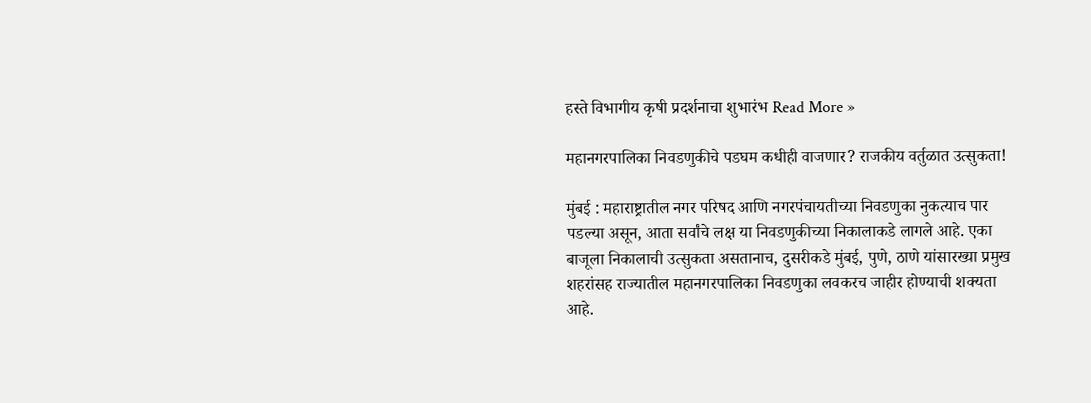हस्ते विभागीय कृषी प्रदर्शनाचा शुभारंभ Read More »

महानगरपालिका निवडणुकीचे पडघम कधीही वाजणार? राजकीय वर्तुळात उत्सुकता!

मुंबई : महाराष्ट्रातील नगर परिषद आणि नगरपंचायतीच्या निवडणुका नुकत्याच पार पडल्या असून, आता सर्वांचे लक्ष या निवडणुकीच्या निकालाकडे लागले आहे. एका बाजूला निकालाची उत्सुकता असतानाच, दुसरीकडे मुंबई, पुणे, ठाणे यांसारख्या प्रमुख शहरांसह राज्यातील महानगरपालिका निवडणुका लवकरच जाहीर होण्याची शक्यता आहे.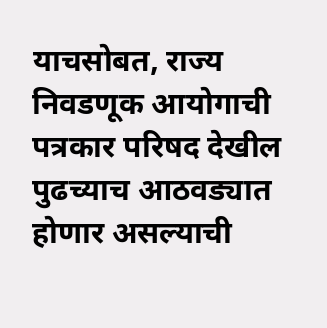याचसोबत, राज्य निवडणूक आयोगाची पत्रकार परिषद देखील पुढच्याच आठवड्यात होणार असल्याची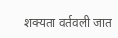शक्यता वर्तवली जात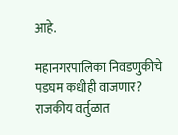आहे.

महानगरपालिका निवडणुकीचे पडघम कधीही वाजणार? राजकीय वर्तुळात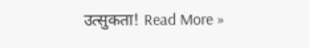उत्सुकता! Read More »